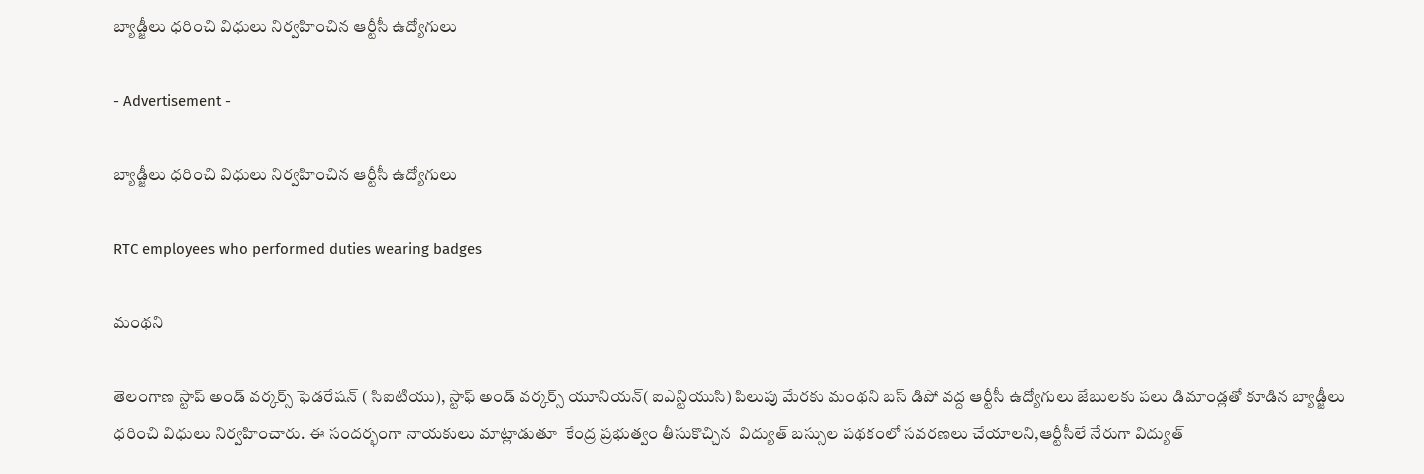బ్యాడ్జీలు ధరించి విధులు నిర్వహించిన ఆర్టీసీ ఉద్యోగులు

- Advertisement -

బ్యాడ్జీలు ధరించి విధులు నిర్వహించిన ఆర్టీసీ ఉద్యోగులు

RTC employees who performed duties wearing badges

మంథని

తెలంగాణ స్టాప్ అండ్ వర్కర్స్ ఫెడరేషన్ ( సిఐటియు), స్టాఫ్ అండ్ వర్కర్స్ యూనియన్( ఐఎన్టియుసి) పిలుపు మేరకు మంథని బస్ డిపో వద్ద ఆర్టీసీ ఉద్యోగులు జేబులకు పలు డిమాండ్లతో కూడిన బ్యాడ్జీలు ధరించి విధులు నిర్వహించారు. ఈ సందర్భంగా నాయకులు మాట్లాడుతూ  కేంద్ర ప్రభుత్వం తీసుకొచ్చిన  విద్యుత్ బస్సుల పథకంలో సవరణలు చేయాలని,ఆర్టీసీలే నేరుగా విద్యుత్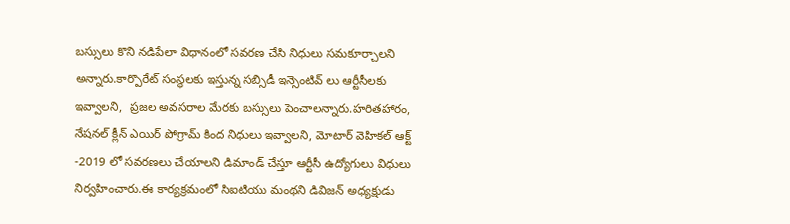బస్సులు కొని నడిపేలా విధానంలో సవరణ చేసి నిధులు సమకూర్చాలని అన్నారు.కార్పొరేట్ సంస్థలకు ఇస్తున్న సబ్సిడీ ఇన్సెంటివ్ లు ఆర్టీసీలకు ఇవ్వాలని,  ప్రజల అవసరాల మేరకు బస్సులు పెంచాలన్నారు.హరితహారం, నేషనల్ క్లీన్ ఎయిర్ పోగ్రామ్ కింద నిధులు ఇవ్వాలని, మోటార్ వెహికల్ ఆక్ట్ -2019 లో సవరణలు చేయాలని డిమాండ్ చేస్తూ ఆర్టీసీ ఉద్యోగులు విధులు నిర్వహించారు.ఈ కార్యక్రమంలో సిఐటియు మంథని డివిజన్ అధ్యక్షుడు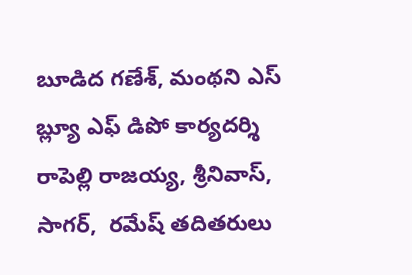బూడిద గణేశ్, మంథని ఎస్ బ్ల్యూ ఎఫ్ డిపో కార్యదర్శి రాపెల్లి రాజయ్య, శ్రీనివాస్, సాగర్,  రమేష్ తదితరులు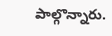పాల్గొన్నారు.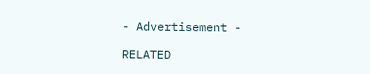- Advertisement -

RELATED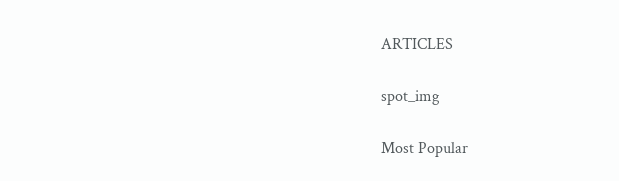ARTICLES

spot_img

Most Popular